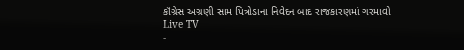કૉંગ્રેસ અગ્રણી સામ પિત્રોડાના નિવેદન બાદ રાજકારણમાં ગરમાવો
Live TV
-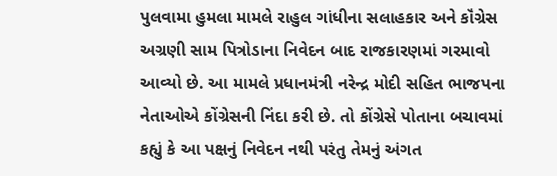પુલવામા હુમલા મામલે રાહુલ ગાંધીના સલાહકાર અને કૉંગ્રેસ અગ્રણી સામ પિત્રોડાના નિવેદન બાદ રાજકારણમાં ગરમાવો આવ્યો છે. આ મામલે પ્રધાનમંત્રી નરેન્દ્ર મોદી સહિત ભાજપના નેતાઓએ કોંગ્રેસની નિંદા કરી છે. તો કોંગ્રેસે પોતાના બચાવમાં કહ્યું કે આ પક્ષનું નિવેદન નથી પરંતુ તેમનું અંગત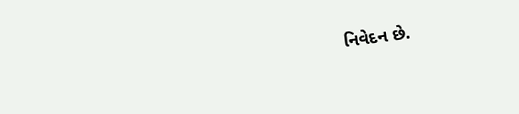નિવેદન છે.